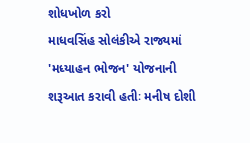શોધખોળ કરો
માધવસિંહ સોલંકીએ રાજ્યમાં 'મધ્યાહન ભોજન' યોજનાની શરૂઆત કરાવી હતીઃ મનીષ દોશી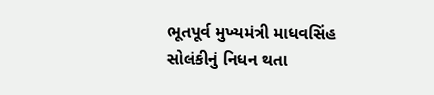ભૂતપૂર્વ મુખ્યમંત્રી માધવસિંહ સોલંકીનું નિધન થતા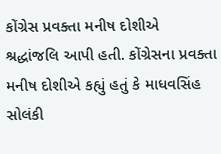કોંગ્રેસ પ્રવક્તા મનીષ દોશીએ શ્રદ્ધાંજલિ આપી હતી. કોંગ્રેસના પ્રવક્તા મનીષ દોશીએ કહ્યું હતું કે માધવસિંહ સોલંકી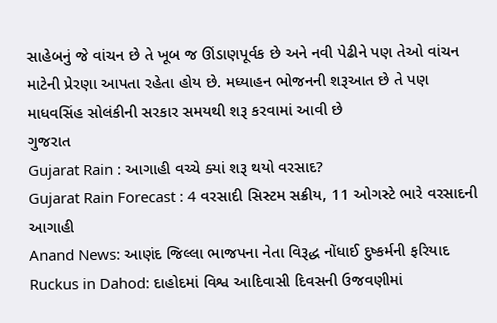સાહેબનું જે વાંચન છે તે ખૂબ જ ઊંડાણપૂર્વક છે અને નવી પેઢીને પણ તેઓ વાંચન માટેની પ્રેરણા આપતા રહેતા હોય છે. મધ્યાહન ભોજનની શરૂઆત છે તે પણ માધવસિંહ સોલંકીની સરકાર સમયથી શરૂ કરવામાં આવી છે
ગુજરાત
Gujarat Rain : આગાહી વચ્ચે ક્યાં શરૂ થયો વરસાદ?
Gujarat Rain Forecast : 4 વરસાદી સિસ્ટમ સક્રીય, 11 ઓગસ્ટે ભારે વરસાદની આગાહી
Anand News: આણંદ જિલ્લા ભાજપના નેતા વિરૂદ્ધ નોંધાઈ દુષ્કર્મની ફરિયાદ
Ruckus in Dahod: દાહોદમાં વિશ્વ આદિવાસી દિવસની ઉજવણીમાં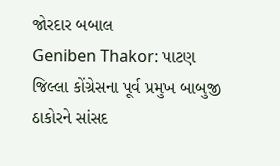જોરદાર બબાલ
Geniben Thakor: પાટણ જિલ્લા કોંગ્રેસના પૂર્વ પ્રમુખ બાબુજી ઠાકોરને સાંસદ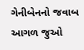ગેનીબેનનો જવાબ
આગળ જુઓ